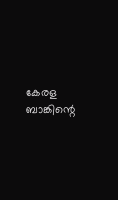കേരള ബാങ്കിന്റെ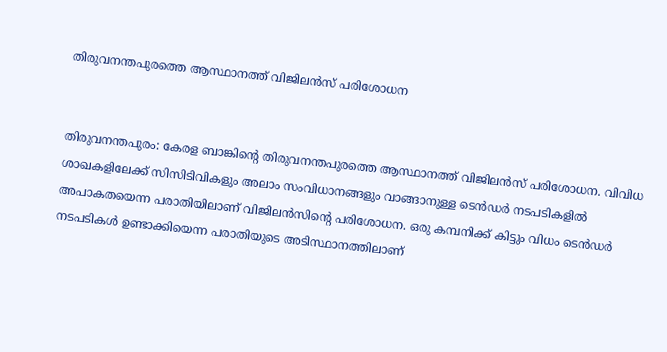തിരുവനന്തപുരത്തെ ആസ്ഥാനത്ത് വിജിലൻസ് പരിശോധന


തിരുവനന്തപുരം: കേരള ബാങ്കിന്റെ തിരുവനന്തപുരത്തെ ആസ്ഥാനത്ത് വിജിലൻസ് പരിശോധന. വിവിധ ശാഖകളിലേക്ക് സിസിടിവികളും അലാം സംവിധാനങ്ങളും വാങ്ങാനുള്ള ടെൻഡർ നടപടികളിൽ അപാകതയെന്ന പരാതിയിലാണ് വിജിലൻസിന്‍റെ പരിശോധന. ഒരു കമ്പനിക്ക് കിട്ടും വിധം ടെൻഡർ നടപടികൾ ഉണ്ടാക്കിയെന്ന പരാതിയുടെ അടിസ്ഥാനത്തിലാണ്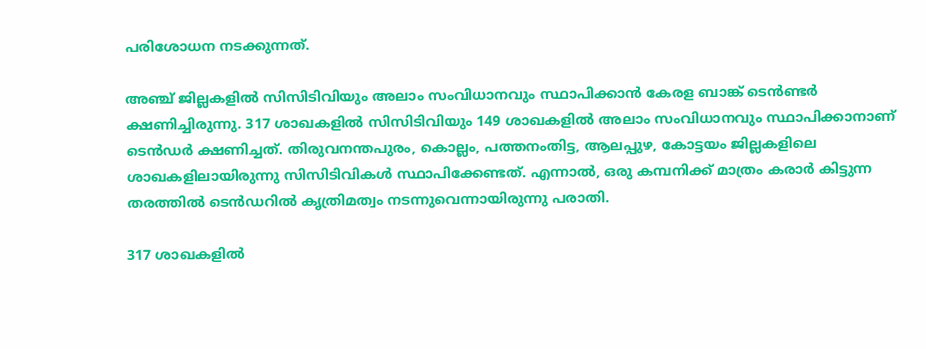പരിശോധന നടക്കുന്നത്.

അഞ്ച് ജില്ലകളിൽ സിസിടിവിയും അലാം സംവിധാനവും സ്ഥാപിക്കാൻ കേരള ബാങ്ക് ടെൻണ്ടർ ക്ഷണിച്ചിരുന്നു. 317 ശാഖകളിൽ സിസിടിവിയും 149 ശാഖകളിൽ അലാം സംവിധാനവും സ്ഥാപിക്കാനാണ് ടെൻഡർ ക്ഷണിച്ചത്. തിരുവനന്തപുരം, കൊല്ലം, പത്തനംതിട്ട, ആലപ്പുഴ, കോട്ടയം ജില്ലകളിലെ ശാഖകളിലായിരുന്നു സിസിടിവികൾ സ്ഥാപിക്കേണ്ടത്. എന്നാല്‍, ഒരു കമ്പനിക്ക് മാത്രം കരാർ കിട്ടുന്ന തരത്തിൽ ടെൻഡറിൽ കൃത്രിമത്വം നടന്നുവെന്നായിരുന്നു പരാതി.

317 ശാഖകളിൽ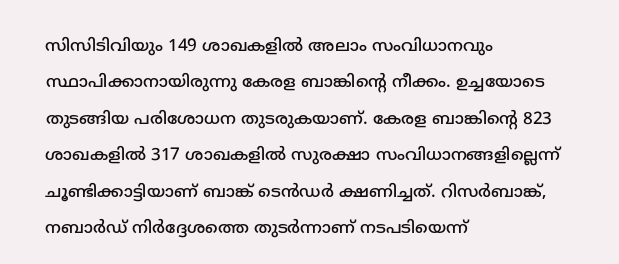സിസിടിവിയും 149 ശാഖകളിൽ അലാം സംവിധാനവും സ്ഥാപിക്കാനായിരുന്നു കേരള ബാങ്കിൻ്റെ നീക്കം. ഉച്ചയോടെ തുടങ്ങിയ പരിശോധന തുടരുകയാണ്. കേരള ബാങ്കിൻ്റെ 823 ശാഖകളിൽ 317 ശാഖകളിൽ സുരക്ഷാ സംവിധാനങ്ങളില്ലെന്ന് ചൂണ്ടിക്കാട്ടിയാണ് ബാങ്ക് ടെൻഡർ ക്ഷണിച്ചത്. റിസർബാങ്ക്, നബാർഡ് നിർദ്ദേശത്തെ തുടർന്നാണ് നടപടിയെന്ന്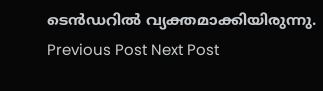ടെൻഡറിൽ വ്യക്തമാക്കിയിരുന്നു.
Previous Post Next Post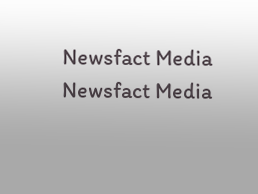Newsfact Media
Newsfact Media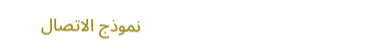نموذج الاتصال